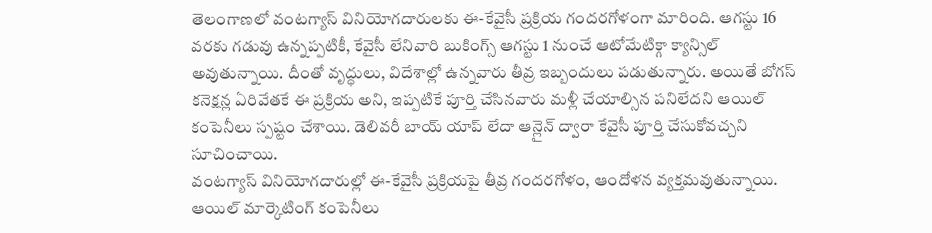తెలంగాణలో వంటగ్యాస్ వినియోగదారులకు ఈ-కేవైసీ ప్రక్రియ గందరగోళంగా మారింది. ఆగస్టు 16 వరకు గడువు ఉన్నప్పటికీ, కేవైసీ లేనివారి బుకింగ్స్ ఆగస్టు 1 నుంచే ఆటోమేటిక్గా క్యాన్సిల్ అవుతున్నాయి. దీంతో వృద్ధులు, విదేశాల్లో ఉన్నవారు తీవ్ర ఇబ్బందులు పడుతున్నారు. అయితే బోగస్ కనెక్షన్ల ఏరివేతకే ఈ ప్రక్రియ అని, ఇప్పటికే పూర్తి చేసినవారు మళ్లీ చేయాల్సిన పనిలేదని ఆయిల్ కంపెనీలు స్పష్టం చేశాయి. డెలివరీ బాయ్ యాప్ లేదా ఆన్లైన్ ద్వారా కేవైసీ పూర్తి చేసుకోవచ్చని సూచించాయి.
వంటగ్యాస్ వినియోగదారుల్లో ఈ-కేవైసీ ప్రక్రియపై తీవ్ర గందరగోళం, ఆందోళన వ్యక్తమవుతున్నాయి. ఆయిల్ మార్కెటింగ్ కంపెనీలు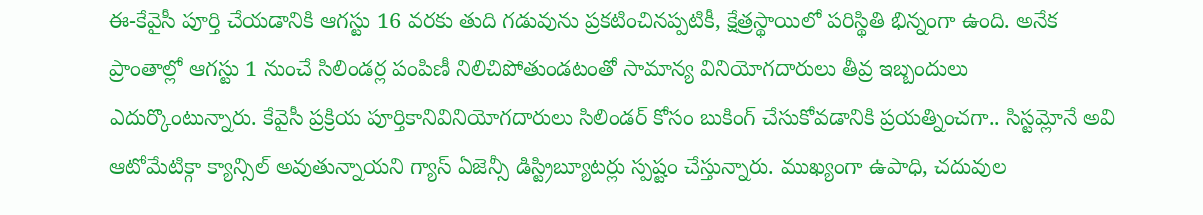ఈ-కేవైసీ పూర్తి చేయడానికి ఆగస్టు 16 వరకు తుది గడువును ప్రకటించినప్పటికీ, క్షేత్రస్థాయిలో పరిస్థితి భిన్నంగా ఉంది. అనేక ప్రాంతాల్లో ఆగస్టు 1 నుంచే సిలిండర్ల పంపిణీ నిలిచిపోతుండటంతో సామాన్య వినియోగదారులు తీవ్ర ఇబ్బందులు ఎదుర్కొంటున్నారు. కేవైసీ ప్రక్రియ పూర్తికానివినియోగదారులు సిలిండర్ కోసం బుకింగ్ చేసుకోవడానికి ప్రయత్నించగా.. సిస్టమ్లోనే అవి ఆటోమేటిక్గా క్యాన్సిల్ అవుతున్నాయని గ్యాస్ ఏజెన్సీ డిస్ట్రిబ్యూటర్లు స్పష్టం చేస్తున్నారు. ముఖ్యంగా ఉపాధి, చదువుల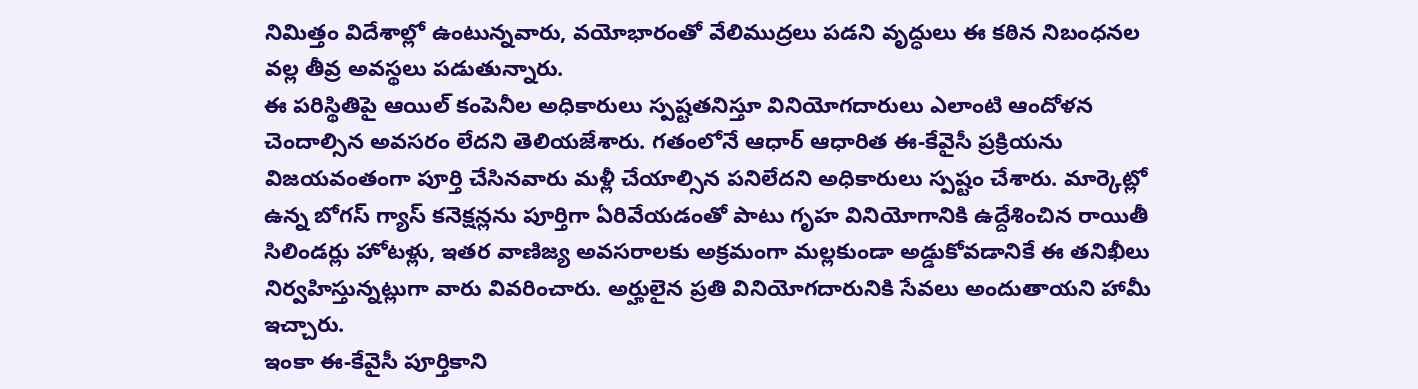నిమిత్తం విదేశాల్లో ఉంటున్నవారు, వయోభారంతో వేలిముద్రలు పడని వృద్ధులు ఈ కఠిన నిబంధనల వల్ల తీవ్ర అవస్థలు పడుతున్నారు.
ఈ పరిస్థితిపై ఆయిల్ కంపెనీల అధికారులు స్పష్టతనిస్తూ వినియోగదారులు ఎలాంటి ఆందోళన చెందాల్సిన అవసరం లేదని తెలియజేశారు. గతంలోనే ఆధార్ ఆధారిత ఈ-కేవైసీ ప్రక్రియను విజయవంతంగా పూర్తి చేసినవారు మళ్లీ చేయాల్సిన పనిలేదని అధికారులు స్పష్టం చేశారు. మార్కెట్లో ఉన్న బోగస్ గ్యాస్ కనెక్షన్లను పూర్తిగా ఏరివేయడంతో పాటు గృహ వినియోగానికి ఉద్దేశించిన రాయితీ సిలిండర్లు హోటళ్లు, ఇతర వాణిజ్య అవసరాలకు అక్రమంగా మల్లకుండా అడ్డుకోవడానికే ఈ తనిఖీలు నిర్వహిస్తున్నట్లుగా వారు వివరించారు. అర్హులైన ప్రతి వినియోగదారునికి సేవలు అందుతాయని హామీ ఇచ్చారు.
ఇంకా ఈ-కేవైసీ పూర్తికాని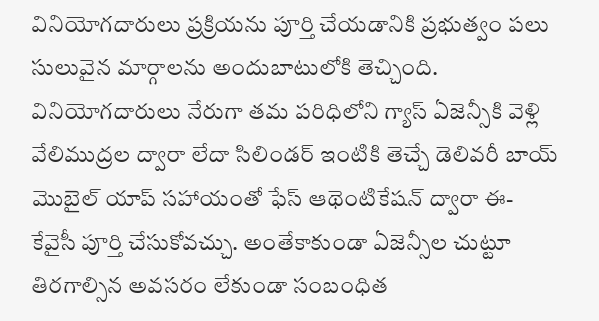వినియోగదారులు ప్రక్రియను పూర్తి చేయడానికి ప్రభుత్వం పలు సులువైన మార్గాలను అందుబాటులోకి తెచ్చింది. వినియోగదారులు నేరుగా తమ పరిధిలోని గ్యాస్ ఏజెన్సీకి వెళ్లి వేలిముద్రల ద్వారా లేదా సిలిండర్ ఇంటికి తెచ్చే డెలివరీ బాయ్ మొబైల్ యాప్ సహాయంతో ఫేస్ ఆథెంటికేషన్ ద్వారా ఈ- కేవైసీ పూర్తి చేసుకోవచ్చు. అంతేకాకుండా ఏజెన్సీల చుట్టూ తిరగాల్సిన అవసరం లేకుండా సంబంధిత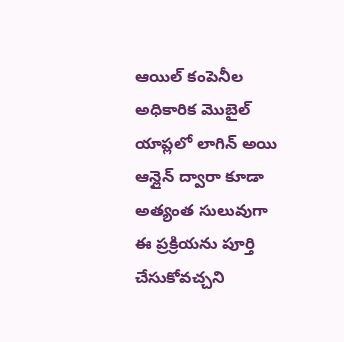ఆయిల్ కంపెనీల అధికారిక మొబైల్ యాప్లలో లాగిన్ అయి ఆన్లైన్ ద్వారా కూడా అత్యంత సులువుగా ఈ ప్రక్రియను పూర్తి చేసుకోవచ్చని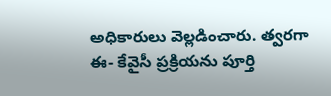అధికారులు వెల్లడించారు. త్వరగా ఈ- కేవైసీ ప్రక్రియను పూర్తి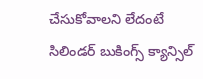చేసుకోవాలని లేదంటే సిలిండర్ బుకింగ్స్ క్యాన్సిల్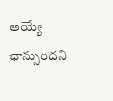అయ్యే ఛాన్సుందని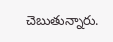చెబుతున్నారు.